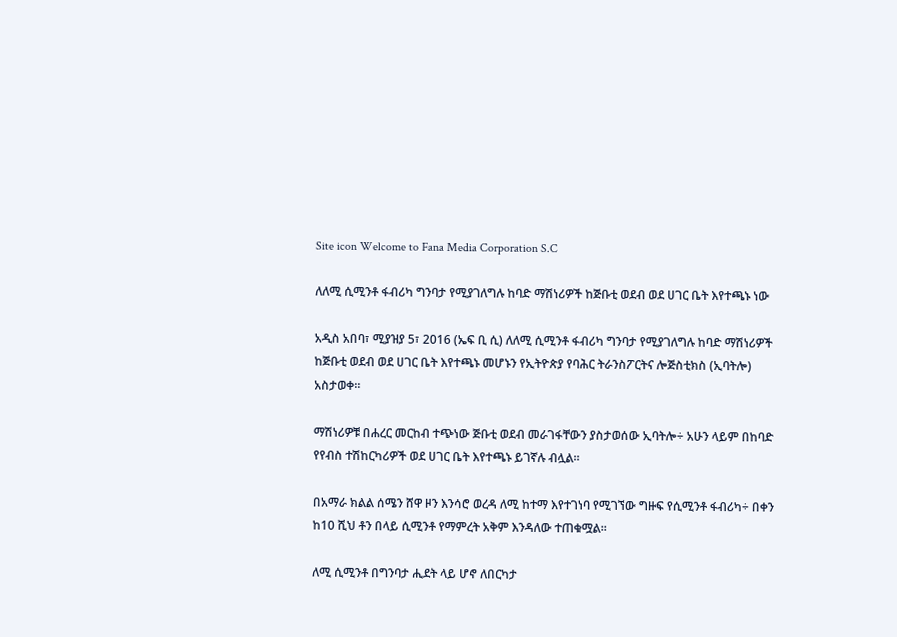Site icon Welcome to Fana Media Corporation S.C

ለለሚ ሲሚንቶ ፋብሪካ ግንባታ የሚያገለግሉ ከባድ ማሽነሪዎች ከጅቡቲ ወደብ ወደ ሀገር ቤት እየተጫኑ ነው

አዲስ አበባ፣ ሚያዝያ 5፣ 2016 (ኤፍ ቢ ሲ) ለለሚ ሲሚንቶ ፋብሪካ ግንባታ የሚያገለግሉ ከባድ ማሽነሪዎች ከጅቡቲ ወደብ ወደ ሀገር ቤት እየተጫኑ መሆኑን የኢትዮጵያ የባሕር ትራንስፖርትና ሎጅስቲክስ (ኢባትሎ) አስታወቀ።

ማሽነሪዎቹ በሐረር መርከብ ተጭነው ጅቡቲ ወደብ መራገፋቸውን ያስታወሰው ኢባትሎ÷ አሁን ላይም በከባድ የየብስ ተሽከርካሪዎች ወደ ሀገር ቤት እየተጫኑ ይገኛሉ ብሏል።

በአማራ ክልል ሰሜን ሸዋ ዞን እንሳሮ ወረዳ ለሚ ከተማ እየተገነባ የሚገኘው ግዙፍ የሲሚንቶ ፋብሪካ÷ በቀን ከ10 ሺህ ቶን በላይ ሲሚንቶ የማምረት አቅም እንዳለው ተጠቁሟል፡፡

ለሚ ሲሚንቶ በግንባታ ሒደት ላይ ሆኖ ለበርካታ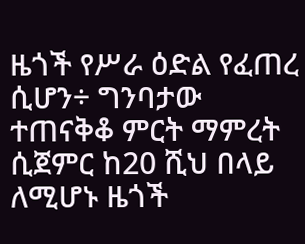ዜጎች የሥራ ዕድል የፈጠረ ሲሆን÷ ግንባታው ተጠናቅቆ ምርት ማምረት ሲጀምር ከ20 ሺህ በላይ ለሚሆኑ ዜጎች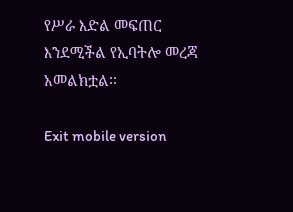የሥራ እድል መፍጠር እንደሚችል የኢባትሎ መረጃ አመልክቷል፡፡

Exit mobile version